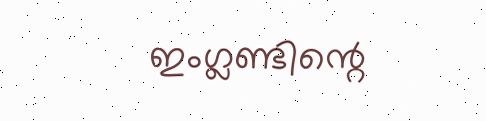ഇംഗ്ലണ്ടിന്റെ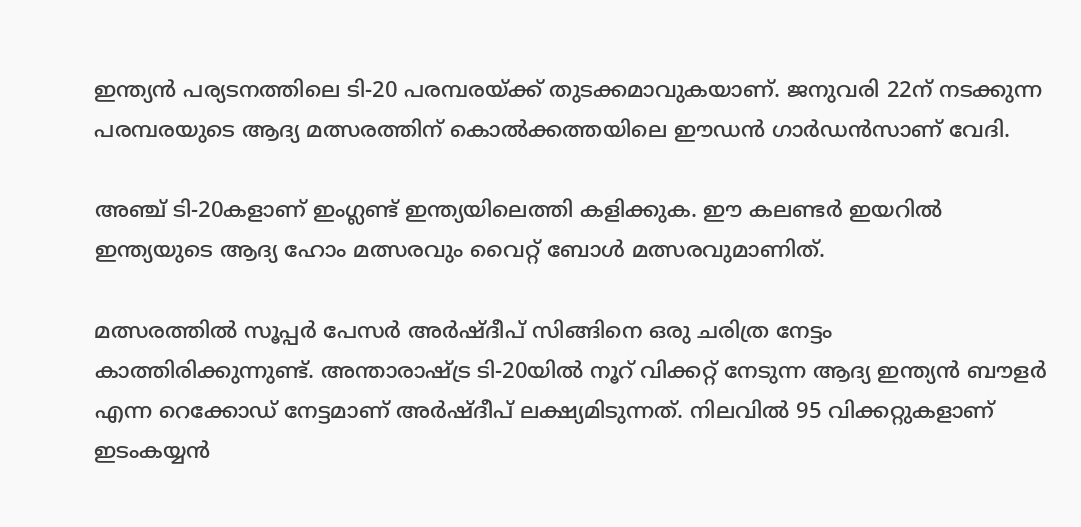ഇന്ത്യന്‍ പര്യടനത്തിലെ ടി-20 പരമ്പരയ്ക്ക് തുടക്കമാവുകയാണ്. ജനുവരി 22ന് നടക്കുന്ന പരമ്പരയുടെ ആദ്യ മത്സരത്തിന് കൊല്‍ക്കത്തയിലെ ഈഡന്‍ ഗാര്‍ഡന്‍സാണ് വേദി.

അഞ്ച് ടി-20കളാണ് ഇംഗ്ലണ്ട് ഇന്ത്യയിലെത്തി കളിക്കുക. ഈ കലണ്ടര്‍ ഇയറില്‍ ഇന്ത്യയുടെ ആദ്യ ഹോം മത്സരവും വൈറ്റ് ബോള്‍ മത്സരവുമാണിത്.

മത്സരത്തില്‍ സൂപ്പര്‍ പേസര്‍ അര്‍ഷ്ദീപ് സിങ്ങിനെ ഒരു ചരിത്ര നേട്ടം കാത്തിരിക്കുന്നുണ്ട്. അന്താരാഷ്ട്ര ടി-20യില്‍ നൂറ് വിക്കറ്റ് നേടുന്ന ആദ്യ ഇന്ത്യന്‍ ബൗളര്‍ എന്ന റെക്കോഡ് നേട്ടമാണ് അര്‍ഷ്ദീപ് ലക്ഷ്യമിടുന്നത്. നിലവില്‍ 95 വിക്കറ്റുകളാണ് ഇടംകയ്യന്‍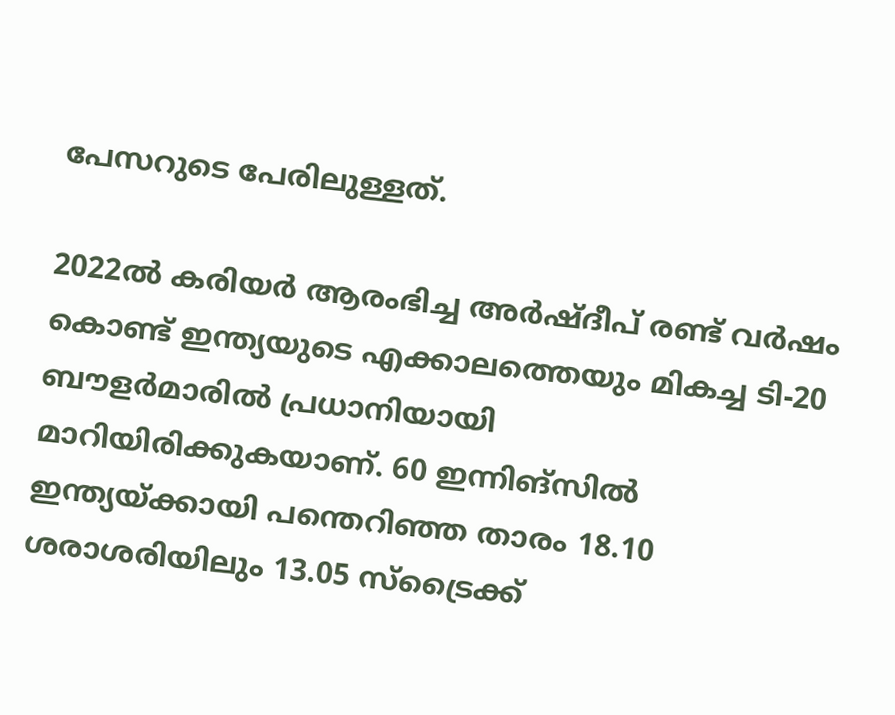പേസറുടെ പേരിലുള്ളത്.

2022ല്‍ കരിയര്‍ ആരംഭിച്ച അര്‍ഷ്ദീപ് രണ്ട് വര്‍ഷം കൊണ്ട് ഇന്ത്യയുടെ എക്കാലത്തെയും മികച്ച ടി-20 ബൗളര്‍മാരില്‍ പ്രധാനിയായി മാറിയിരിക്കുകയാണ്. 60 ഇന്നിങ്‌സില്‍ ഇന്ത്യയ്ക്കായി പന്തെറിഞ്ഞ താരം 18.10 ശരാശരിയിലും 13.05 സ്‌ട്രൈക്ക്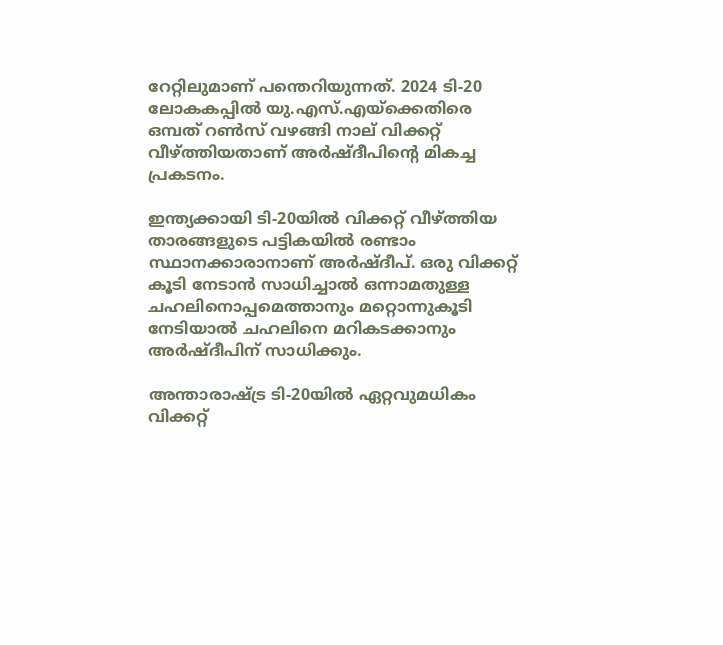റേറ്റിലുമാണ് പന്തെറിയുന്നത്. 2024 ടി-20 ലോകകപ്പില്‍ യു.എസ്.എയ്‌ക്കെതിരെ ഒമ്പത് റണ്‍സ് വഴങ്ങി നാല് വിക്കറ്റ് വീഴ്ത്തിയതാണ് അര്‍ഷ്ദീപിന്റെ മികച്ച പ്രകടനം.

ഇന്ത്യക്കായി ടി-20യില്‍ വിക്കറ്റ് വീഴ്ത്തിയ താരങ്ങളുടെ പട്ടികയില്‍ രണ്ടാം സ്ഥാനക്കാരാനാണ് അര്‍ഷ്ദീപ്. ഒരു വിക്കറ്റ് കൂടി നേടാന്‍ സാധിച്ചാല്‍ ഒന്നാമതുള്ള ചഹലിനൊപ്പമെത്താനും മറ്റൊന്നുകൂടി നേടിയാല്‍ ചഹലിനെ മറികടക്കാനും അര്‍ഷ്ദീപിന് സാധിക്കും.

അന്താരാഷ്ട്ര ടി-20യില്‍ ഏറ്റവുമധികം വിക്കറ്റ്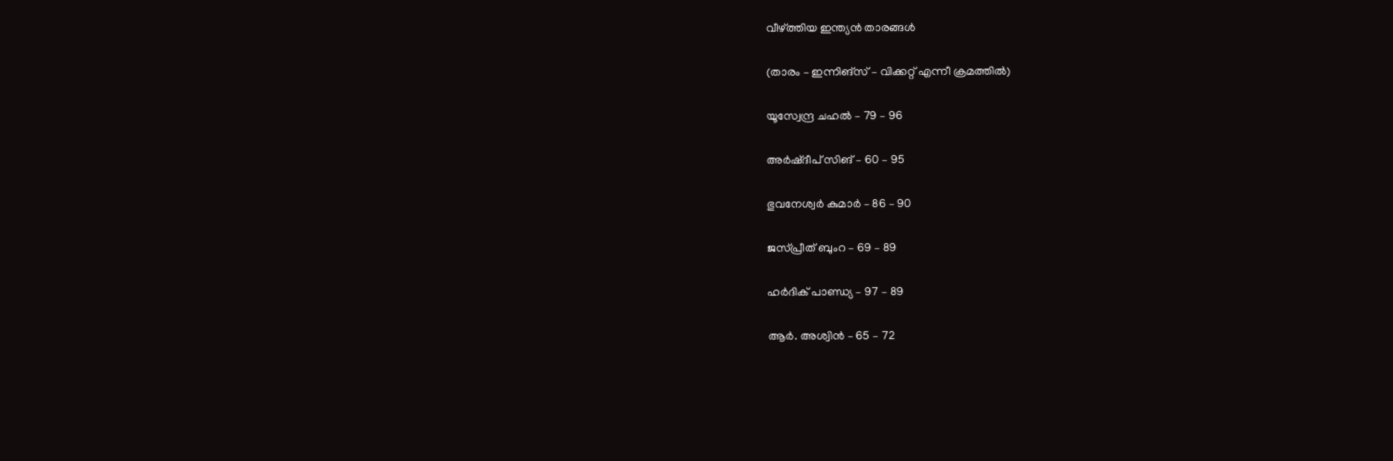വീഴ്ത്തിയ ഇന്ത്യന്‍ താരങ്ങള്‍

(താരം – ഇന്നിങ്‌സ് – വിക്കറ്റ് എന്നീ ക്രമത്തില്‍)

യൂസ്വേന്ദ്ര ചഹല്‍ – 79 – 96

അര്‍ഷ്ദീപ് സിങ് – 60 – 95

ഭുവനേശ്വര്‍ കുമാര്‍ – 86 – 90

ജസ്പ്രീത് ബുംറ – 69 – 89

ഹര്‍ദിക് പാണ്ഡ്യ – 97 – 89

ആര്‍. അശ്വിന്‍ – 65 – 72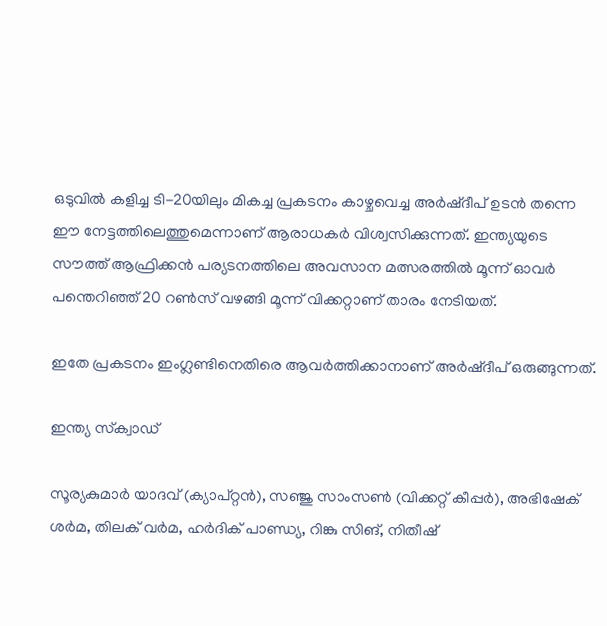ഒടുവില്‍ കളിച്ച ടി-20യിലും മികച്ച പ്രകടനം കാഴ്ചവെച്ച അര്‍ഷ്ദീപ് ഉടന്‍ തന്നെ ഈ നേട്ടത്തിലെത്തുമെന്നാണ് ആരാധകര്‍ വിശ്വസിക്കുന്നത്. ഇന്ത്യയുടെ സൗത്ത് ആഫ്രിക്കന്‍ പര്യടനത്തിലെ അവസാന മത്സരത്തില്‍ മൂന്ന് ഓവര്‍ പന്തെറിഞ്ഞ് 20 റണ്‍സ് വഴങ്ങി മൂന്ന് വിക്കറ്റാണ് താരം നേടിയത്.

ഇതേ പ്രകടനം ഇംഗ്ലണ്ടിനെതിരെ ആവര്‍ത്തിക്കാനാണ് അര്‍ഷ്ദീപ് ഒരുങ്ങുന്നത്.

ഇന്ത്യ സ്‌ക്വാഡ്

സൂര്യകുമാര്‍ യാദവ് (ക്യാപ്റ്റന്‍), സഞ്ജു സാംസണ്‍ (വിക്കറ്റ് കീപ്പര്‍), അഭിഷേക് ശര്‍മ, തിലക് വര്‍മ, ഹര്‍ദിക് പാണ്ഡ്യ, റിങ്കു സിങ്, നിതീഷ്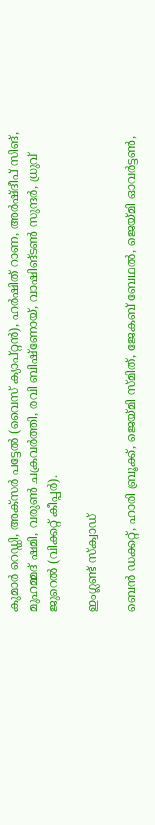കുമാര്‍ റെഡ്ഡി, അക്‌സര്‍ പട്ടേല്‍ (വൈസ് ക്യാപ്റ്റന്‍), ഹര്‍ഷിത് റാണ, അര്‍ഷ്ദീപ് സിങ്, മുഹമ്മദ് ഷമി, വരുണ്‍ ചക്രവര്‍ത്തി, രവി ബിഷ്‌ണോയ്, വാഷിങ്ടണ്‍ സുന്ദര്‍, ധ്രുവ് ജുറെല്‍ (വിക്കറ്റ് കീപ്പര്‍).

ഇംഗ്ലണ്ട് സ്‌ക്വാഡ്

ബെന്‍ ഡക്കറ്റ്, ഹാരി ബ്രൂക്ക്, ജെയ്മി സ്മിത്, ജേകബ് ബേഥല്‍, ജെയ്മി ഓവര്‍ട്ടണ്‍,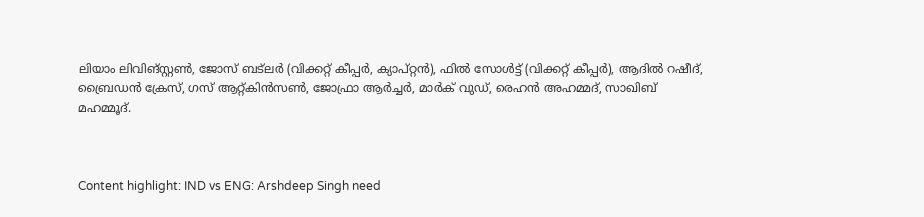ലിയാം ലിവിങ്സ്റ്റണ്‍, ജോസ് ബട്‌ലര്‍ (വിക്കറ്റ് കീപ്പര്‍, ക്യാപ്റ്റന്‍), ഫില്‍ സോള്‍ട്ട് (വിക്കറ്റ് കീപ്പര്‍), ആദില്‍ റഷീദ്, ബ്രൈഡന്‍ ക്രേസ്, ഗസ് ആറ്റ്കിന്‍സണ്‍, ജോഫ്രാ ആര്‍ച്ചര്‍, മാര്‍ക് വുഡ്, രെഹന്‍ അഹമ്മദ്, സാഖിബ് മഹമ്മൂദ്.



Content highlight: IND vs ENG: Arshdeep Singh need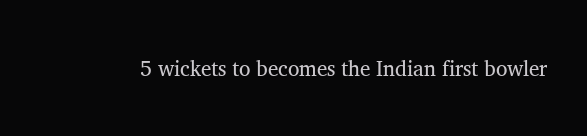5 wickets to becomes the Indian first bowler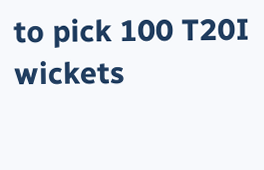to pick 100 T20I wickets